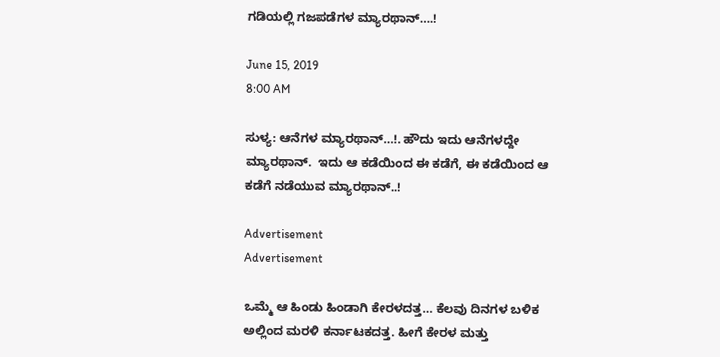ಗಡಿಯಲ್ಲಿ ಗಜಪಡೆಗಳ ಮ್ಯಾರಥಾನ್….!

June 15, 2019
8:00 AM

ಸುಳ್ಯ: ಆನೆಗಳ ಮ್ಯಾರಥಾನ್…!. ಹೌದು ಇದು ಆನೆಗಳದ್ದೇ ಮ್ಯಾರಥಾನ್.  ಇದು ಆ ಕಡೆಯಿಂದ ಈ ಕಡೆಗೆ, ಈ ಕಡೆಯಿಂದ ಆ ಕಡೆಗೆ ನಡೆಯುವ ಮ್ಯಾರಥಾನ್..!

Advertisement
Advertisement

ಒಮ್ಮೆ ಆ ಹಿಂಡು ಹಿಂಡಾಗಿ ಕೇರಳದತ್ತ… ಕೆಲವು ದಿನಗಳ ಬಳಿಕ ಅಲ್ಲಿಂದ ಮರಳಿ ಕರ್ನಾಟಕದತ್ತ. ಹೀಗೆ ಕೇರಳ ಮತ್ತು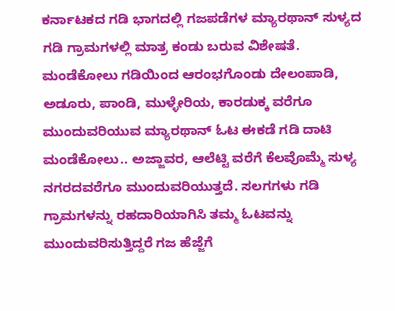ಕರ್ನಾಟಕದ ಗಡಿ ಭಾಗದಲ್ಲಿ ಗಜಪಡೆಗಳ ಮ್ಯಾರಥಾನ್ ಸುಳ್ಯದ ಗಡಿ ಗ್ರಾಮಗಳಲ್ಲಿ ಮಾತ್ರ ಕಂಡು ಬರುವ ವಿಶೇಷತೆ. ಮಂಡೆಕೋಲು ಗಡಿಯಿಂದ ಆರಂಭಗೊಂಡು ದೇಲಂಪಾಡಿ, ಅಡೂರು, ಪಾಂಡಿ, ಮುಳ್ಳೇರಿಯ, ಕಾರಡುಕ್ಕ ವರೆಗೂ ಮುಂದುವರಿಯುವ ಮ್ಯಾರಥಾನ್ ಓಟ ಈಕಡೆ ಗಡಿ ದಾಟಿ ಮಂಡೆಕೋಲು.. ಅಜ್ಜಾವರ, ಆಲೆಟ್ಟಿ ವರೆಗೆ ಕೆಲವೊಮ್ಮೆ ಸುಳ್ಯ ನಗರದವರೆಗೂ ಮುಂದುವರಿಯುತ್ತದೆ. ಸಲಗಗಳು ಗಡಿ ಗ್ರಾಮಗಳನ್ನು ರಹದಾರಿಯಾಗಿಸಿ ತಮ್ಮ ಓಟವನ್ನು ಮುಂದುವರಿಸುತ್ತಿದ್ದರೆ ಗಜ ಹೆಜ್ಜೆಗೆ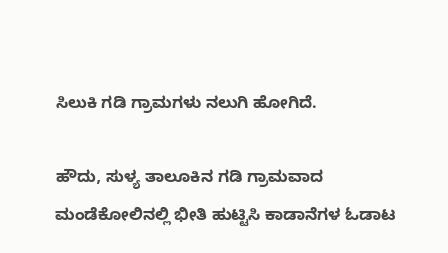ಸಿಲುಕಿ ಗಡಿ ಗ್ರಾಮಗಳು ನಲುಗಿ ಹೋಗಿದೆ.

ಹೌದು, ಸುಳ್ಯ ತಾಲೂಕಿನ ಗಡಿ ಗ್ರಾಮವಾದ ಮಂಡೆಕೋಲಿನಲ್ಲಿ ಭೀತಿ ಹುಟ್ಟಿಸಿ ಕಾಡಾನೆಗಳ ಓಡಾಟ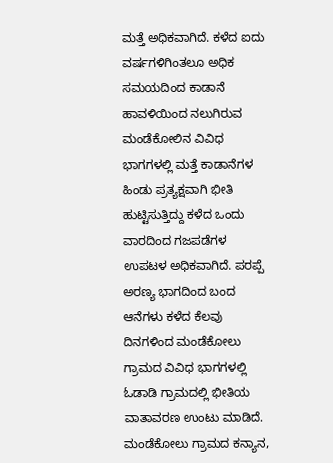ಮತ್ತೆ ಅಧಿಕವಾಗಿದೆ. ಕಳೆದ ಐದು ವರ್ಷಗಳಿಗಿಂತಲೂ ಅಧಿಕ ಸಮಯದಿಂದ ಕಾಡಾನೆ ಹಾವಳಿಯಿಂದ ನಲುಗಿರುವ ಮಂಡೆಕೋಲಿನ ವಿವಿಧ ಭಾಗಗಳಲ್ಲಿ ಮತ್ತೆ ಕಾಡಾನೆಗಳ ಹಿಂಡು ಪ್ರತ್ಯಕ್ಷವಾಗಿ ಭೀತಿ ಹುಟ್ಟಿಸುತ್ತಿದ್ದು ಕಳೆದ ಒಂದು ವಾರದಿಂದ ಗಜಪಡೆಗಳ ಉಪಟಳ ಅಧಿಕವಾಗಿದೆ. ಪರಪ್ಪೆ ಅರಣ್ಯ ಭಾಗದಿಂದ ಬಂದ ಆನೆಗಳು ಕಳೆದ ಕೆಲವು ದಿನಗಳಿಂದ ಮಂಡೆಕೋಲು ಗ್ರಾಮದ ವಿವಿಧ ಭಾಗಗಳಲ್ಲಿ ಓಡಾಡಿ ಗ್ರಾಮದಲ್ಲಿ ಭೀತಿಯ ವಾತಾವರಣ ಉಂಟು ಮಾಡಿದೆ. ಮಂಡೆಕೋಲು ಗ್ರಾಮದ ಕನ್ಯಾನ,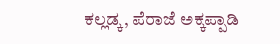ಕಲ್ಲಡ್ಕ, ಪೆರಾಜೆ ಅಕ್ಕಪ್ಪಾಡಿ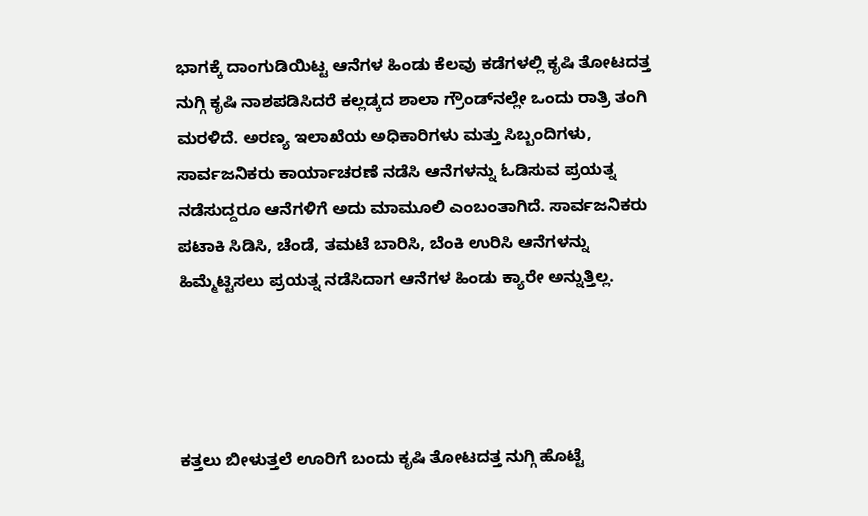ಭಾಗಕ್ಕೆ ದಾಂಗುಡಿಯಿಟ್ಟ ಆನೆಗಳ ಹಿಂಡು ಕೆಲವು ಕಡೆಗಳಲ್ಲಿ ಕೃಷಿ ತೋಟದತ್ತ ನುಗ್ಗಿ ಕೃಷಿ ನಾಶಪಡಿಸಿದರೆ ಕಲ್ಲಡ್ಕದ ಶಾಲಾ ಗ್ರೌಂಡ್‍ನಲ್ಲೇ ಒಂದು ರಾತ್ರಿ ತಂಗಿ ಮರಳಿದೆ. ಅರಣ್ಯ ಇಲಾಖೆಯ ಅಧಿಕಾರಿಗಳು ಮತ್ತು ಸಿಬ್ಬಂದಿಗಳು, ಸಾರ್ವಜನಿಕರು ಕಾರ್ಯಾಚರಣೆ ನಡೆಸಿ ಆನೆಗಳನ್ನು ಓಡಿಸುವ ಪ್ರಯತ್ನ ನಡೆಸುದ್ದರೂ ಆನೆಗಳಿಗೆ ಅದು ಮಾಮೂಲಿ ಎಂಬಂತಾಗಿದೆ. ಸಾರ್ವಜನಿಕರು ಪಟಾಕಿ ಸಿಡಿಸಿ, ಚೆಂಡೆ, ತಮಟೆ ಬಾರಿಸಿ, ಬೆಂಕಿ ಉರಿಸಿ ಆನೆಗಳನ್ನು ಹಿಮ್ಮೆಟ್ಟಿಸಲು ಪ್ರಯತ್ನ ನಡೆಸಿದಾಗ ಆನೆಗಳ ಹಿಂಡು ಕ್ಯಾರೇ ಅನ್ನುತ್ತಿಲ್ಲ.




ಕತ್ತಲು ಬೀಳುತ್ತಲೆ ಊರಿಗೆ ಬಂದು ಕೃಷಿ ತೋಟದತ್ತ ನುಗ್ಗಿ ಹೊಟ್ಟೆ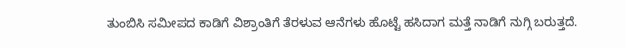ತುಂಬಿಸಿ ಸಮೀಪದ ಕಾಡಿಗೆ ವಿಶ್ರಾಂತಿಗೆ ತೆರಳುವ ಆನೆಗಳು ಹೊಟ್ಟೆ ಹಸಿದಾಗ ಮತ್ತೆ ನಾಡಿಗೆ ನುಗ್ಗಿ ಬರುತ್ತದೆ.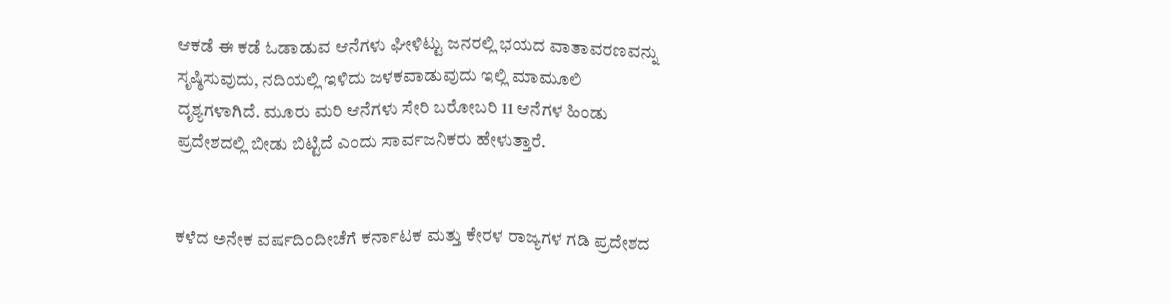ಆಕಡೆ ಈ ಕಡೆ ಓಡಾಡುವ ಆನೆಗಳು ಘೀಳಿಟ್ಟು ಜನರಲ್ಲಿ ಭಯದ ವಾತಾವರಣವನ್ನು ಸೃಷ್ಠಿಸುವುದು, ನದಿಯಲ್ಲಿ ಇಳಿದು ಜಳಕವಾಡುವುದು ಇಲ್ಲಿ ಮಾಮೂಲಿ ದೃಶ್ಯಗಳಾಗಿದೆ. ಮೂರು ಮರಿ ಆನೆಗಳು ಸೇರಿ ಬರೋಬರಿ 11 ಆನೆಗಳ ಹಿಂಡು ಪ್ರದೇಶದಲ್ಲಿ ಬೀಡು ಬಿಟ್ಟಿದೆ ಎಂದು ಸಾರ್ವಜನಿಕರು ಹೇಳುತ್ತಾರೆ.


ಕಳೆದ ಅನೇಕ ವರ್ಷದಿಂದೀಚೆಗೆ ಕರ್ನಾಟಕ ಮತ್ತು ಕೇರಳ ರಾಜ್ಯಗಳ ಗಡಿ ಪ್ರದೇಶದ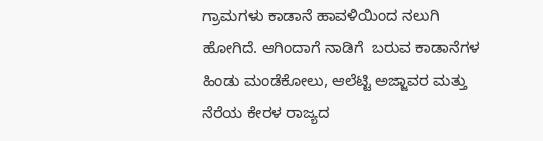ಗ್ರಾಮಗಳು ಕಾಡಾನೆ ಹಾವಳಿಯಿಂದ ನಲುಗಿ ಹೋಗಿದೆ. ಆಗಿಂದಾಗೆ ನಾಡಿಗೆ  ಬರುವ ಕಾಡಾನೆಗಳ ಹಿಂಡು ಮಂಡೆಕೋಲು, ಆಲೆಟ್ಟಿ ಅಜ್ಜಾವರ ಮತ್ತು ನೆರೆಯ ಕೇರಳ ರಾಜ್ಯದ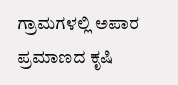ಗ್ರಾಮಗಳಲ್ಲಿ ಅಪಾರ ಪ್ರಮಾಣದ ಕೃಷಿ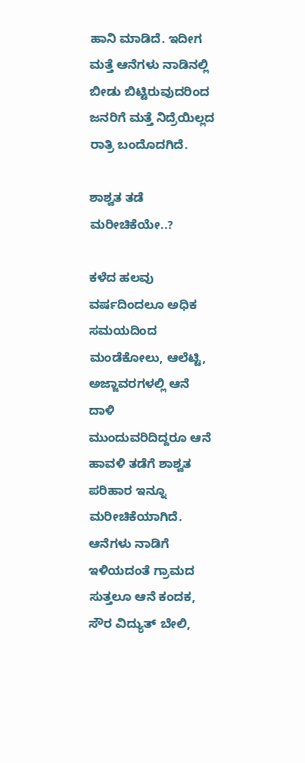ಹಾನಿ ಮಾಡಿದೆ. ಇದೀಗ ಮತ್ತೆ ಆನೆಗಳು ನಾಡಿನಲ್ಲಿ ಬೀಡು ಬಿಟ್ಟಿರುವುದರಿಂದ ಜನರಿಗೆ ಮತ್ತೆ ನಿದ್ರೆಯಿಲ್ಲದ ರಾತ್ರಿ ಬಂದೊದಗಿದೆ.

ಶಾಶ್ವತ ತಡೆ ಮರೀಚಿಕೆಯೇ..?

ಕಳೆದ ಹಲವು ವರ್ಷದಿಂದಲೂ ಅಧಿಕ ಸಮಯದಿಂದ ಮಂಡೆಕೋಲು, ಆಲೆಟ್ಟಿ, ಅಜ್ಜಾವರಗಳಲ್ಲಿ ಆನೆ ದಾಳಿ ಮುಂದುವರಿದಿದ್ದರೂ ಆನೆ ಹಾವಳಿ ತಡೆಗೆ ಶಾಶ್ವತ ಪರಿಹಾರ ಇನ್ನೂ ಮರೀಚಿಕೆಯಾಗಿದೆ. ಆನೆಗಳು ನಾಡಿಗೆ ಇಳಿಯದಂತೆ ಗ್ರಾಮದ ಸುತ್ತಲೂ ಆನೆ ಕಂದಕ, ಸೌರ ವಿದ್ಯುತ್ ಬೇಲಿ,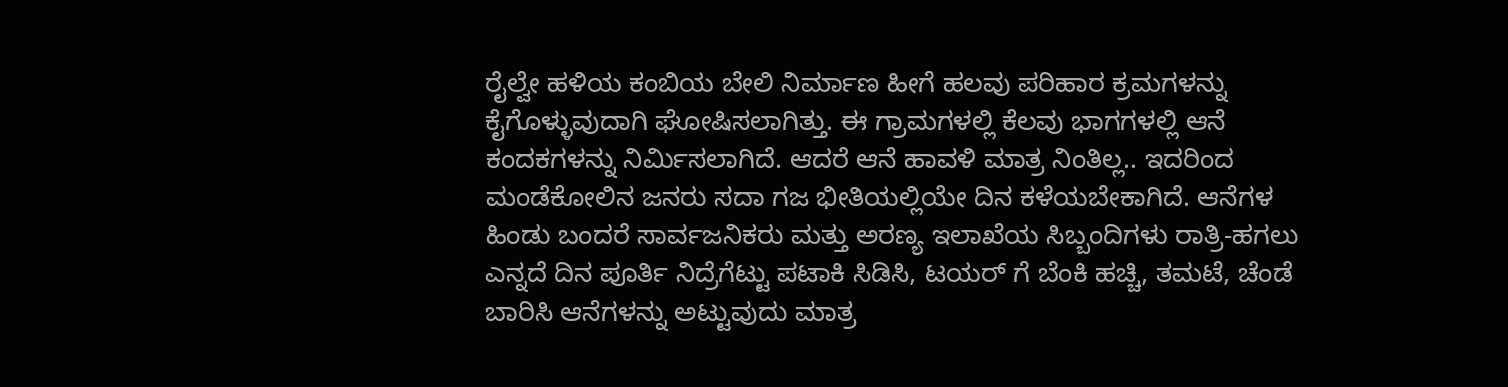ರೈಲ್ವೇ ಹಳಿಯ ಕಂಬಿಯ ಬೇಲಿ ನಿರ್ಮಾಣ ಹೀಗೆ ಹಲವು ಪರಿಹಾರ ಕ್ರಮಗಳನ್ನು ಕೈಗೊಳ್ಳುವುದಾಗಿ ಘೋಷಿಸಲಾಗಿತ್ತು. ಈ ಗ್ರಾಮಗಳಲ್ಲಿ ಕೆಲವು ಭಾಗಗಳಲ್ಲಿ ಆನೆ ಕಂದಕಗಳನ್ನು ನಿರ್ಮಿಸಲಾಗಿದೆ. ಆದರೆ ಆನೆ ಹಾವಳಿ ಮಾತ್ರ ನಿಂತಿಲ್ಲ.. ಇದರಿಂದ ಮಂಡೆಕೋಲಿನ ಜನರು ಸದಾ ಗಜ ಭೀತಿಯಲ್ಲಿಯೇ ದಿನ ಕಳೆಯಬೇಕಾಗಿದೆ. ಆನೆಗಳ ಹಿಂಡು ಬಂದರೆ ಸಾರ್ವಜನಿಕರು ಮತ್ತು ಅರಣ್ಯ ಇಲಾಖೆಯ ಸಿಬ್ಬಂದಿಗಳು ರಾತ್ರಿ-ಹಗಲು ಎನ್ನದೆ ದಿನ ಪೂರ್ತಿ ನಿದ್ರೆಗೆಟ್ಟು ಪಟಾಕಿ ಸಿಡಿಸಿ, ಟಯರ್ ಗೆ ಬೆಂಕಿ ಹಚ್ಚಿ, ತಮಟೆ, ಚೆಂಡೆ ಬಾರಿಸಿ ಆನೆಗಳನ್ನು ಅಟ್ಟುವುದು ಮಾತ್ರ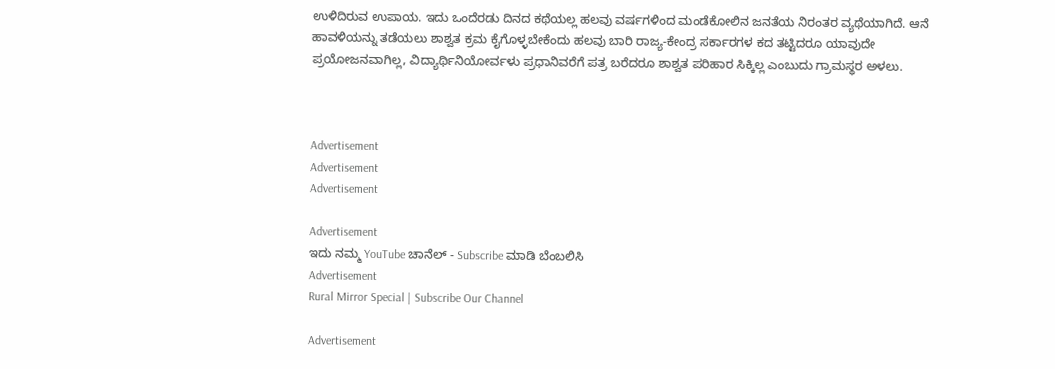ಉಳಿದಿರುವ ಉಪಾಯ. ಇದು ಒಂದೆರಡು ದಿನದ ಕಥೆಯಲ್ಲ ಹಲವು ವರ್ಷಗಳಿಂದ ಮಂಡೆಕೋಲಿನ ಜನತೆಯ ನಿರಂತರ ವ್ಯಥೆಯಾಗಿದೆ. ಆನೆ ಹಾವಳಿಯನ್ನು ತಡೆಯಲು ಶಾಶ್ವತ ಕ್ರಮ ಕೈಗೊಳ್ಳಬೇಕೆಂದು ಹಲವು ಬಾರಿ ರಾಜ್ಯ-ಕೇಂದ್ರ ಸರ್ಕಾರಗಳ ಕದ ತಟ್ಟಿದರೂ ಯಾವುದೇ ಪ್ರಯೋಜನವಾಗಿಲ್ಲ, ವಿದ್ಯಾರ್ಥಿನಿಯೋರ್ವಳು ಪ್ರಧಾನಿವರೆಗೆ ಪತ್ರ ಬರೆದರೂ ಶಾಶ್ವತ ಪರಿಹಾರ ಸಿಕ್ಕಿಲ್ಲ ಎಂಬುದು ಗ್ರಾಮಸ್ಥರ ಅಳಲು.



Advertisement
Advertisement
Advertisement

Advertisement
ಇದು ನಮ್ಮ YouTube ಚಾನೆಲ್ - Subscribe ಮಾಡಿ ಬೆಂಬಲಿಸಿ
Advertisement
Rural Mirror Special | Subscribe Our Channel

Advertisement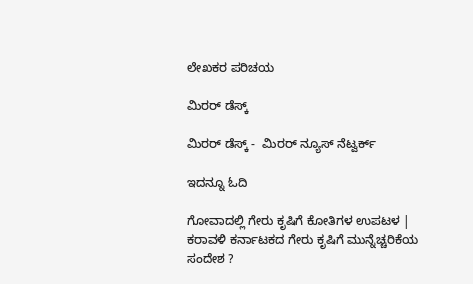ಲೇಖಕರ ಪರಿಚಯ

ಮಿರರ್‌ ಡೆಸ್ಕ್‌

ಮಿರರ್‌ ಡೆಸ್ಕ್ -  ಮಿರರ್ ನ್ಯೂಸ್‌ ನೆಟ್ವರ್ಕ್‌

ಇದನ್ನೂ ಓದಿ

ಗೋವಾದಲ್ಲಿ ಗೇರು ಕೃಷಿಗೆ ಕೋತಿಗಳ ಉಪಟಳ | ಕರಾವಳಿ ಕರ್ನಾಟಕದ ಗೇರು ಕೃಷಿಗೆ ಮುನ್ನೆಚ್ಚರಿಕೆಯ ಸಂದೇಶ ?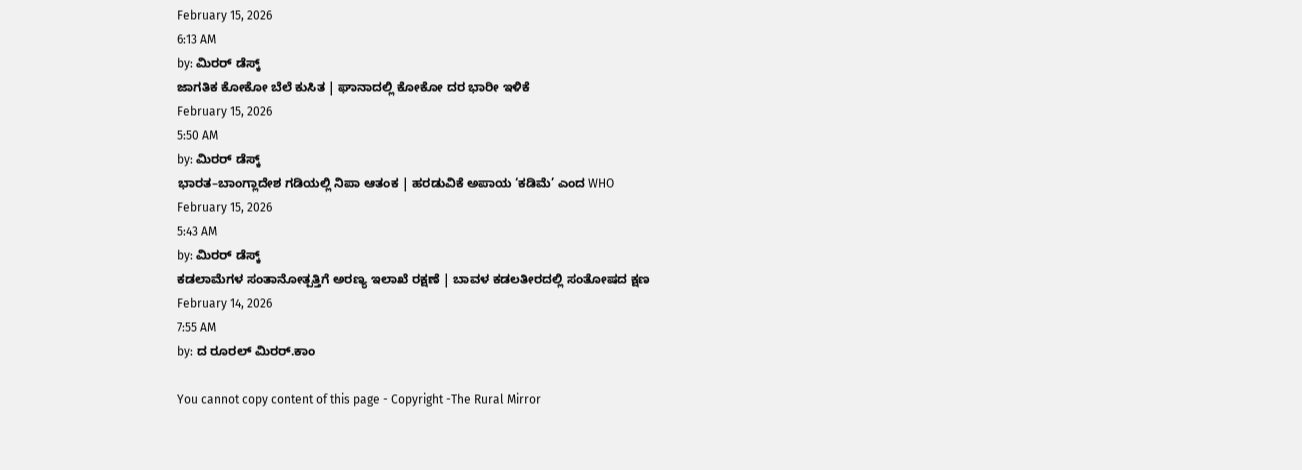February 15, 2026
6:13 AM
by: ಮಿರರ್‌ ಡೆಸ್ಕ್
ಜಾಗತಿಕ ಕೋಕೋ ಬೆಲೆ ಕುಸಿತ | ಘಾನಾದಲ್ಲಿ ಕೋಕೋ ದರ ಭಾರೀ ಇಳಿಕೆ
February 15, 2026
5:50 AM
by: ಮಿರರ್‌ ಡೆಸ್ಕ್
ಭಾರತ–ಬಾಂಗ್ಲಾದೇಶ ಗಡಿಯಲ್ಲಿ ನಿಪಾ ಆತಂಕ | ಹರಡುವಿಕೆ ಅಪಾಯ ‘ಕಡಿಮೆ’ ಎಂದ WHO
February 15, 2026
5:43 AM
by: ಮಿರರ್‌ ಡೆಸ್ಕ್
ಕಡಲಾಮೆಗಳ ಸಂತಾನೋತ್ಪತ್ತಿಗೆ ಅರಣ್ಯ ಇಲಾಖೆ ರಕ್ಷಣೆ | ಬಾವಳ ಕಡಲತೀರದಲ್ಲಿ ಸಂತೋಷದ ಕ್ಷಣ
February 14, 2026
7:55 AM
by: ದ ರೂರಲ್ ಮಿರರ್.ಕಾಂ

You cannot copy content of this page - Copyright -The Rural Mirror